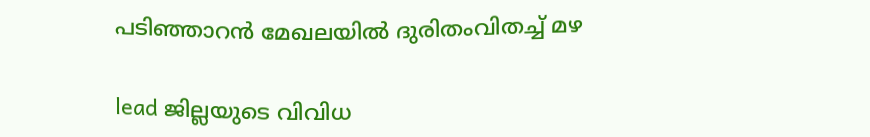പടിഞ്ഞാറൻ മേഖലയിൽ ദുരിതംവിതച്ച് മഴ

lead ജില്ലയുടെ വിവിധ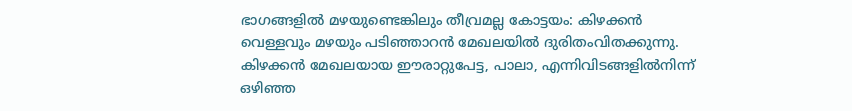ഭാഗങ്ങളിൽ മഴയുണ്ടെങ്കിലും തീവ്രമല്ല കോട്ടയം: കിഴക്കൻ വെള്ളവും മഴയും പടിഞ്ഞാറൻ മേഖലയിൽ ദുരിതംവിതക്കുന്നു. കിഴക്കൻ മേഖലയായ ഈരാറ്റുപേട്ട, പാലാ, എന്നിവിടങ്ങളിൽനിന്ന് ഒഴിഞ്ഞ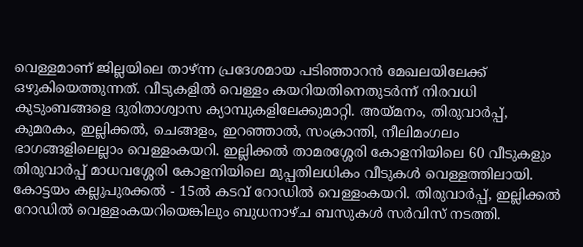വെള്ളമാണ് ജില്ലയിലെ താഴ്ന്ന പ്രദേശമായ പടിഞ്ഞാറൻ മേഖലയിലേക്ക് ഒഴുകിയെത്തുന്നത്. വീടുകളിൽ വെള്ളം കയറിയതിനെതുടർന്ന് നിരവധി കുടുംബങ്ങളെ ദുരിതാശ്വാസ ക്യാമ്പുകളിലേക്കുമാറ്റി. അയ്മനം, തിരുവാർപ്പ്, കുമരകം, ഇല്ലിക്കൽ, ചെങ്ങളം, ഇറഞ്ഞാൽ, സംക്രാന്തി, നീലിമംഗലം ഭാഗങ്ങളിലെല്ലാം വെള്ളംകയറി. ഇല്ലിക്കൽ താമരശ്ശേരി കോളനിയിലെ 60 വീടുകളും തിരുവാർപ്പ് മാധവശ്ശേരി കോളനിയിലെ മുപ്പതിലധികം വീടുകൾ വെള്ളത്തിലായി. കോട്ടയം കല്ലുപുരക്കൽ - 15ൽ കടവ് റോഡിൽ വെള്ളംകയറി. തിരുവാർപ്പ്, ഇല്ലിക്കൽ റോഡിൽ വെള്ളംകയറിയെങ്കിലും ബുധനാഴ്ച ബസുകൾ സർവിസ് നടത്തി.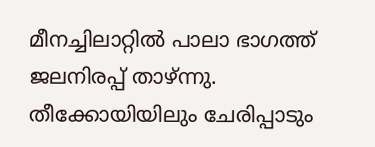മീനച്ചിലാറ്റിൽ പാലാ ഭാഗത്ത് ജലനിരപ്പ് താഴ്ന്നു. തീക്കോയിയിലും ചേരിപ്പാടും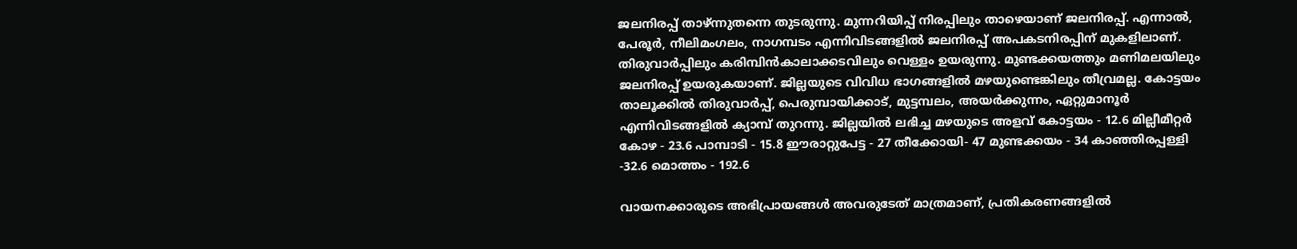ജലനിരപ്പ് താഴ്ന്നുതന്നെ തുടരുന്നു. മുന്നറിയിപ്പ് നിരപ്പിലും താഴെയാണ് ജലനിരപ്പ്. എന്നാൽ, പേരൂർ, നീലിമംഗലം, നാഗമ്പടം എന്നിവിടങ്ങളിൽ ജലനിരപ്പ് അപകടനിരപ്പിന് മുകളിലാണ്. തിരുവാർപ്പിലും കരിമ്പിൻകാലാക്കടവിലും വെള്ളം ഉയരുന്നു. മുണ്ടക്കയത്തും മണിമലയിലും ജലനിരപ്പ് ഉയരുകയാണ്. ജില്ലയുടെ വിവിധ ഭാഗങ്ങളിൽ മഴയുണ്ടെങ്കിലും തീവ്രമല്ല. കോട്ടയം താലൂക്കിൽ തിരുവാർപ്പ്, പെരുമ്പായിക്കാട്, മുട്ടമ്പലം, അയർക്കുന്നം, ഏറ്റുമാനൂർ എന്നിവിടങ്ങളിൽ ക്യാമ്പ് തുറന്നു. ജില്ലയിൽ ലഭിച്ച മഴയുടെ അളവ് കോട്ടയം - 12.6 മില്ലീമീറ്റർ കോഴ - 23.6 പാമ്പാടി - 15.8 ഈരാറ്റുപേട്ട - 27 തീക്കോയി- 47 മുണ്ടക്കയം - 34 കാഞ്ഞിരപ്പള്ളി -32.6 മൊത്തം - 192.6

വായനക്കാരുടെ അഭിപ്രായങ്ങള്‍ അവരുടേത് മാത്രമാണ്, പ്രതികരണങ്ങളിൽ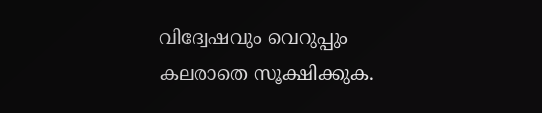വിദ്വേഷവും വെറുപ്പും കലരാതെ സൂക്ഷിക്കുക.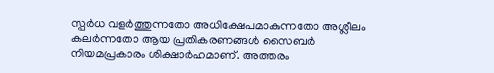സ്പർധ വളർത്തുന്നതോ അധിക്ഷേപമാകുന്നതോ അശ്ലീലം കലർന്നതോ ആയ പ്രതികരണങ്ങൾ സൈബർ നിയമപ്രകാരം ശിക്ഷാർഹമാണ്. അത്തരം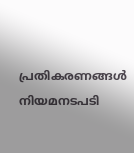പ്രതികരണങ്ങൾ നിയമനടപടി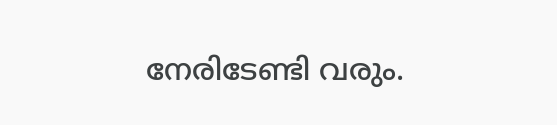നേരിടേണ്ടി വരും.